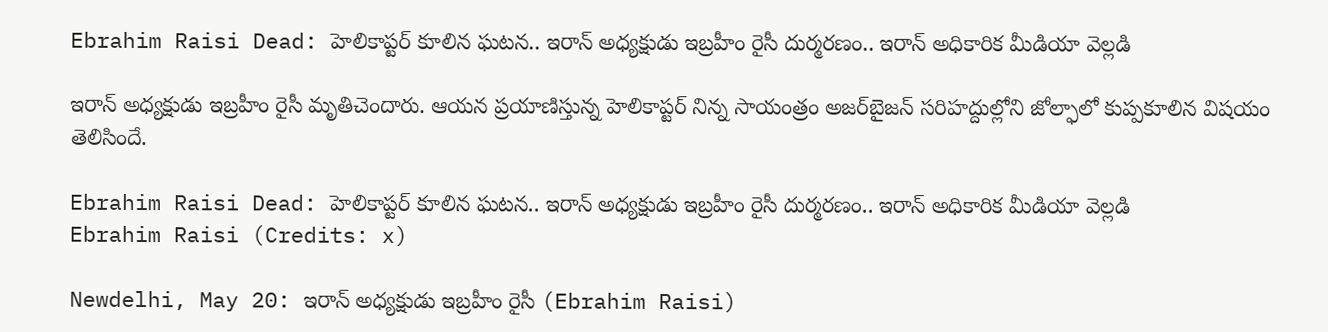Ebrahim Raisi Dead: హెలికాప్టర్‌ కూలిన ఘటన.. ఇరాన్‌ అధ్యక్షుడు ఇబ్రహీం రైసీ దుర్మరణం.. ఇరాన్‌ అధికారిక మీడియా వెల్లడి

ఇరాన్‌ అధ్యక్షుడు ఇబ్రహీం రైసీ మృతిచెందారు. ఆయన ప్రయాణిస్తున్న హెలికాప్టర్‌ నిన్న సాయంత్రం అజర్‌బైజన్‌ సరిహద్దుల్లోని జోల్ఫాలో కుప్పకూలిన విషయం తెలిసిందే.

Ebrahim Raisi Dead: హెలికాప్టర్‌ కూలిన ఘటన.. ఇరాన్‌ అధ్యక్షుడు ఇబ్రహీం రైసీ దుర్మరణం.. ఇరాన్‌ అధికారిక మీడియా వెల్లడి
Ebrahim Raisi (Credits: x)

Newdelhi, May 20: ఇరాన్‌ అధ్యక్షుడు ఇబ్రహీం రైసీ (Ebrahim Raisi)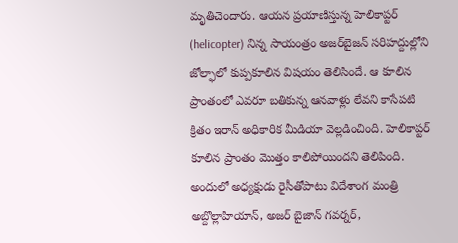మృతిచెందారు. ఆయన ప్రయాణిస్తున్న హెలికాప్టర్‌ (helicopter) నిన్న సాయంత్రం అజర్‌బైజన్‌ సరిహద్దుల్లోని జోల్ఫాలో కుప్పకూలిన విషయం తెలిసిందే. ఆ కూలిన ప్రాంతంలో ఎవరూ బతికున్న ఆనవాళ్లు లేవని కాసేపటి క్రితం ఇరాన్‌ అధికారిక మీడియా వెల్లడించింది. హెలికాప్టర్‌ కూలిన ప్రాంతం మొత్తం కాలిపోయిందని తెలిపింది. అందులో అధ్యక్షుడు రైసీతోపాటు విదేశాంగ మంత్రి అబ్దొల్లాహియాన్‌, అజర్‌ బైజాన్‌ గవర్నర్‌,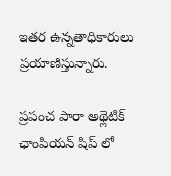ఇతర ఉన్నతాధికారులు ప్రయాణిస్తున్నారు.

ప్రపంచ పారా అథ్లెటిక్ ఛాంపియన్ షిప్ లో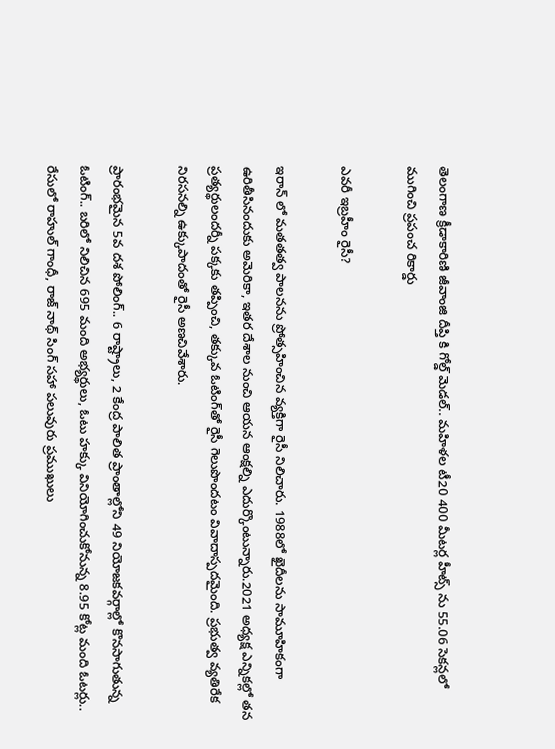తెలంగాణ క్రీడాకారిణి జీవాంజి దీప్తి కి గోల్డ్ మెడల్.. మహిళల టీ20 400 మీటర్ల హీట్స్ ను 55.06 సెకన్లలో ముగించి ప్రపంచ రికార్డు

ఎవరీ ఇబ్రహీం రైసీ?

ఇరాన్‌ లో మతతత్వ పాలనను ప్రోత్సహించిన వ్యక్తిగా రైసీ నిలిచారు. 1988లో ఖైదీలను సామూహికంగా ఉరితీసినందుకు అమెరికా, ఇతర దేశాల నుంచి ఆయన ఆంక్షల్ని ఎదుర్కొంటున్నారు.2021 అధ్యక్ష ఎన్నికల్లో తన ప్రత్యర్థులందర్నీ పక్కకు తప్పించి, తక్కువ ఓటింగ్‌తో రైసీ గెలుపొందటం వివాదాస్పదమైంది. ప్రభుత్వ వ్యతిరేక నిరసనల్ని ఉక్కుపాదంతో రైసీ అణచివేశారు.

ప్రారంభమైన 5వ దశ పోలింగ్.. 6 రాష్ట్రాలు, 2 కేంద్ర పాలిత ప్రాంతాల్లోని 49 నియోజకవర్గాల్లో కొనసాగుతున్న ఓటింగ్.. బరిలో నిలిచిన 695 మంది అభ్యర్థులు, ఓటు హక్కు వినియోగించుకోనున్న 8.95 కోట్ల మంది ఓటర్లు.. రేసులో రాహుల్ గాంధీ, రాజ్‌ నాథ్ సింగ్ సహా పలువురు ప్రముఖులు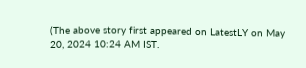(The above story first appeared on LatestLY on May 20, 2024 10:24 AM IST.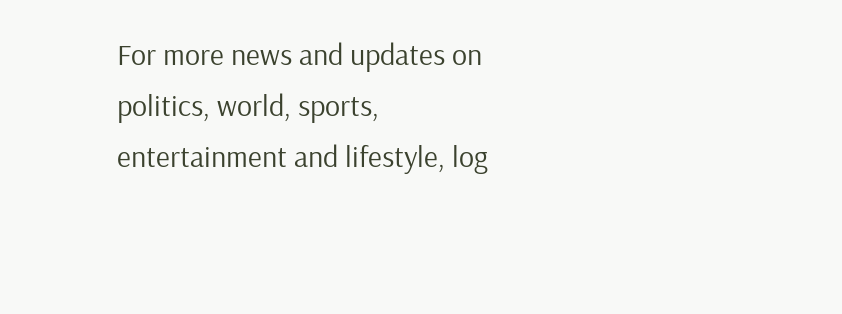For more news and updates on politics, world, sports, entertainment and lifestyle, log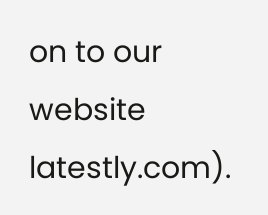on to our website latestly.com).